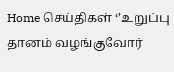Home செய்திகள் ‘’உறுப்பு தானம் வழங்குவோர்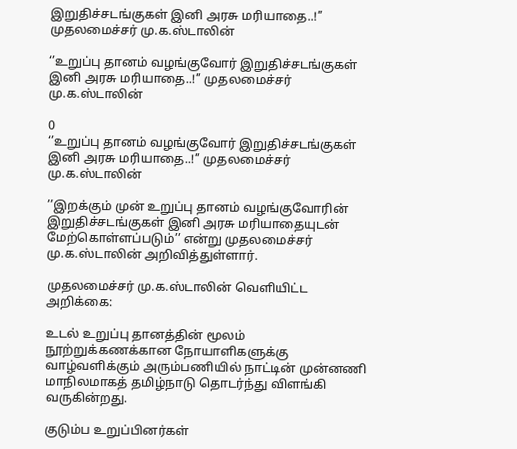இறுதிச்சடங்குகள் இனி அரசு மரியாதை..!’’ முதலமைச்சர் மு.க.ஸ்டாலின்

‘’உறுப்பு தானம் வழங்குவோர் இறுதிச்சடங்குகள் இனி அரசு மரியாதை..!’’ முதலமைச்சர் மு.க.ஸ்டாலின்

0
‘’உறுப்பு தானம் வழங்குவோர் இறுதிச்சடங்குகள் இனி அரசு மரியாதை..!’’ முதலமைச்சர் மு.க.ஸ்டாலின்

’’இறக்கும் முன் உறுப்பு தானம் வழங்குவோரின் இறுதிச்சடங்குகள் இனி அரசு மரியாதையுடன் மேற்கொள்ளப்படும்’’ என்று முதலமைச்சர் மு.க.ஸ்டாலின் அறிவித்துள்ளார்.

முதலமைச்சர் மு.க.ஸ்டாலின் வெளியிட்ட அறிக்கை:

உடல் உறுப்பு தானத்தின் மூலம் நூற்றுக்கணக்கான நோயாளிகளுக்கு வாழ்வளிக்கும் அரும்பணியில் நாட்டின் முன்னணி மாநிலமாகத் தமிழ்நாடு தொடர்ந்து விளங்கி வருகின்றது.

குடும்ப உறுப்பினர்கள்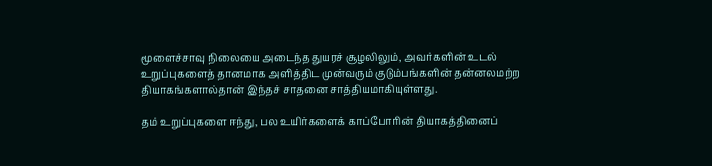மூளைச்சாவு நிலையை அடைந்த துயரச் சூழலிலும், அவர்களின் உடல் உறுப்புகளைத் தானமாக அளித்திட முன்வரும் குடும்பங்களின் தன்னலமற்ற தியாகங்களால்தான் இந்தச் சாதனை சாத்தியமாகியுள்ளது.

தம் உறுப்புகளை ஈந்து, பல உயிர்களைக் காப்போரின் தியாகத்தினைப்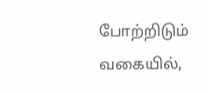போற்றிடும் வகையில்,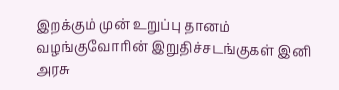இறக்கும் முன் உறுப்பு தானம் வழங்குவோரின் இறுதிச்சடங்குகள் இனி அரசு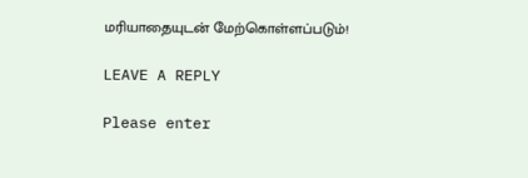மரியாதையுடன் மேற்கொள்ளப்படும்!

LEAVE A REPLY

Please enter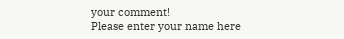your comment!
Please enter your name here